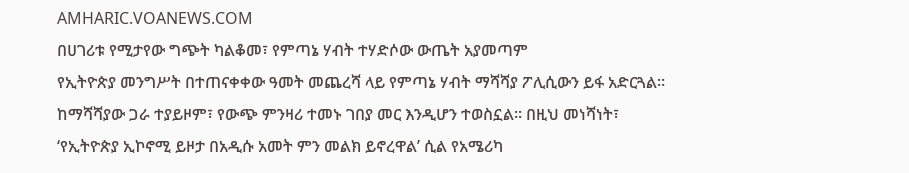AMHARIC.VOANEWS.COM
በሀገሪቱ የሚታየው ግጭት ካልቆመ፣ የምጣኔ ሃብት ተሃድሶው ውጤት አያመጣም
የኢትዮጵያ መንግሥት በተጠናቀቀው ዓመት መጨረሻ ላይ የምጣኔ ሃብት ማሻሻያ ፖሊሲውን ይፋ አድርጓል፡፡ ከማሻሻያው ጋራ ተያይዞም፣ የውጭ ምንዛሪ ተመኑ ገበያ መር እንዲሆን ተወስኗል፡፡ በዚህ መነሻነት፣ ‘የኢትዮጵያ ኢኮኖሚ ይዞታ በአዲሱ አመት ምን መልክ ይኖረዋል’ ሲል የአሜሪካ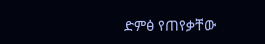ድምፅ የጠየቃቸው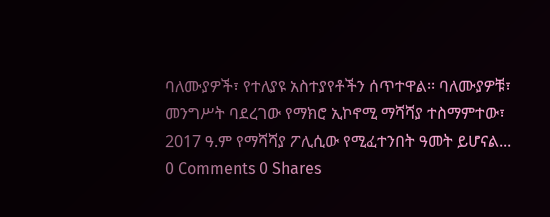ባለሙያዎች፣ የተለያዩ አስተያየቶችን ሰጥተዋል፡፡ ባለሙያዎቹ፣ መንግሥት ባደረገው የማክሮ ኢኮኖሚ ማሻሻያ ተስማምተው፣ 2017 ዓ.ም የማሻሻያ ፖሊሲው የሚፈተንበት ዓመት ይሆናል...
0 Comments 0 Shares